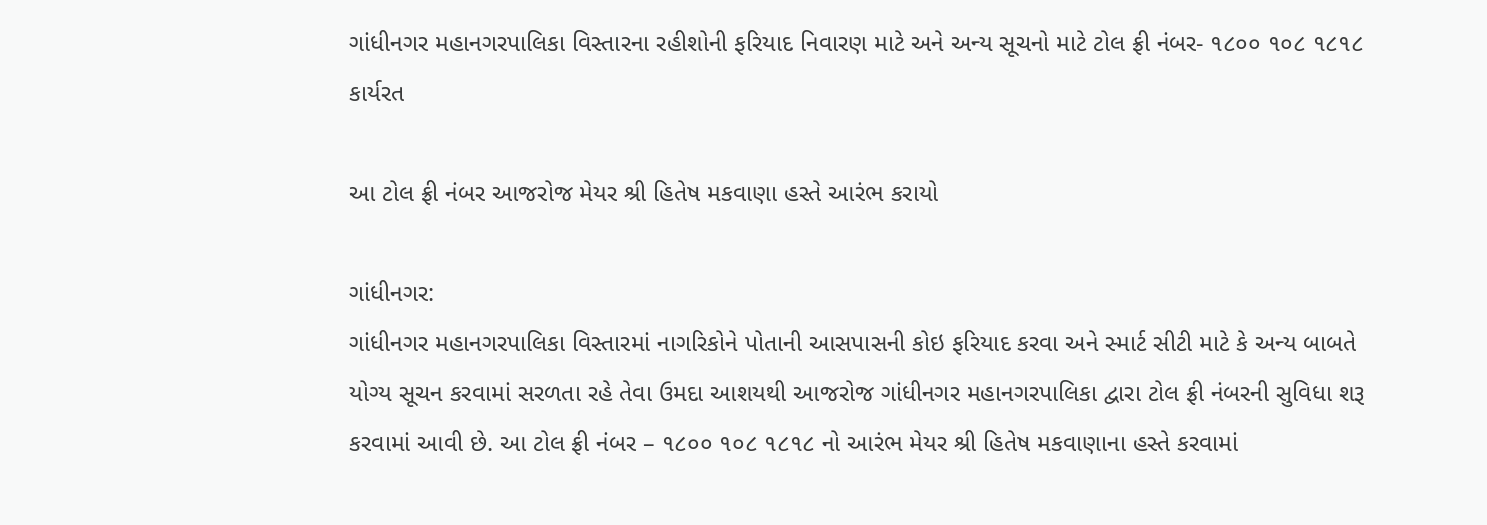ગાંધીનગર મહાનગરપાલિકા વિસ્તારના રહીશોની ફરિયાદ નિવારણ માટે અને અન્ય સૂચનો માટે ટોલ ફ્રી નંબર- ૧૮૦૦ ૧૦૮ ૧૮૧૮ કાર્યરત

આ ટોલ ફ્રી નંબર આજરોજ મેયર શ્રી હિતેષ મકવાણા હસ્તે આરંભ કરાયો

ગાંધીનગર:
ગાંધીનગર મહાનગરપાલિકા વિસ્તારમાં નાગરિકોને પોતાની આસપાસની કોઇ ફરિયાદ કરવા અને સ્માર્ટ સીટી માટે કે અન્ય બાબતે યોગ્ય સૂચન કરવામાં સરળતા રહે તેવા ઉમદા આશયથી આજરોજ ગાંધીનગર મહાનગરપાલિકા દ્વારા ટોલ ફ્રી નંબરની સુવિધા શરૂ કરવામાં આવી છે. આ ટોલ ફ્રી નંબર – ૧૮૦૦ ૧૦૮ ૧૮૧૮ નો આરંભ મેયર શ્રી હિતેષ મકવાણાના હસ્તે કરવામાં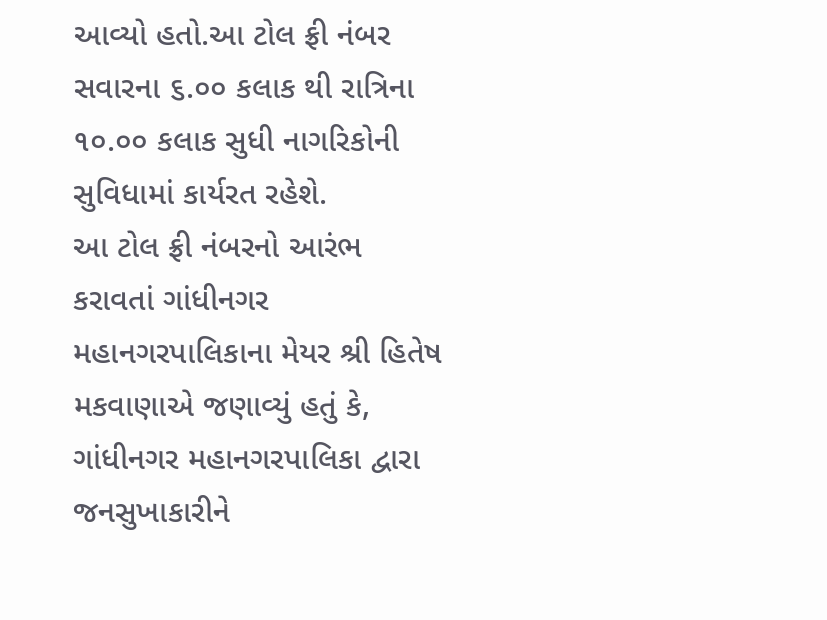આવ્યો હતો.આ ટોલ ફ્રી નંબર સવારના ૬.૦૦ કલાક થી રાત્રિના ૧૦.૦૦ કલાક સુધી નાગરિકોની સુવિધામાં કાર્યરત રહેશે.
આ ટોલ ફ્રી નંબરનો આરંભ કરાવતાં ગાંધીનગર મહાનગરપાલિકાના મેયર શ્રી હિતેષ મકવાણાએ જણાવ્યું હતું કે, ગાંધીનગર મહાનગરપાલિકા દ્વારા જનસુખાકારીને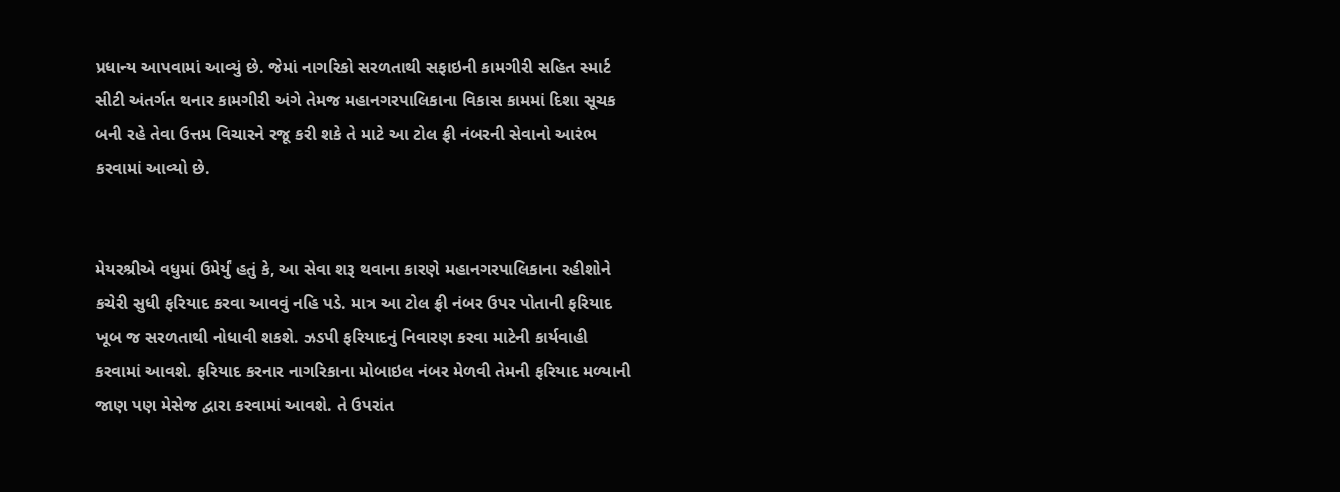પ્રધાન્ય આપવામાં આવ્યું છે. જેમાં નાગરિકો સરળતાથી સફાઇની કામગીરી સહિત સ્માર્ટ સીટી અંતર્ગત થનાર કામગીરી અંગે તેમજ મહાનગરપાલિકાના વિકાસ કામમાં દિશા સૂચક બની રહે તેવા ઉત્તમ વિચારને રજૂ કરી શકે તે માટે આ ટોલ ફ્રી નંબરની સેવાનો આરંભ કરવામાં આવ્યો છે.


મેયરશ્રીએ વધુમાં ઉમેર્યું હતું કે, આ સેવા શરૂ થવાના કારણે મહાનગરપાલિકાના રહીશોને કચેરી સુધી ફરિયાદ કરવા આવવું નહિ પડે. માત્ર આ ટોલ ફ્રી નંબર ઉપર પોતાની ફરિયાદ ખૂબ જ સરળતાથી નોધાવી શકશે. ઝડપી ફરિયાદનું નિવારણ કરવા માટેની કાર્યવાહી કરવામાં આવશે. ફરિયાદ કરનાર નાગરિકાના મોબાઇલ નંબર મેળવી તેમની ફરિયાદ મળ્યાની જાણ પણ મેસેજ દ્વારા કરવામાં આવશે. તે ઉપરાંત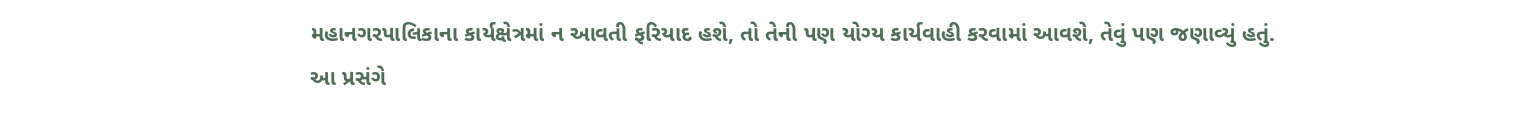મહાનગરપાલિકાના કાર્યક્ષેત્રમાં ન આવતી ફરિયાદ હશે, તો તેની પણ યોગ્ય કાર્યવાહી કરવામાં આવશે, તેવું પણ જણાવ્યું હતું.
આ પ્રસંગે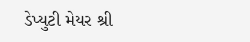ડેપ્યુટી મેયર શ્રી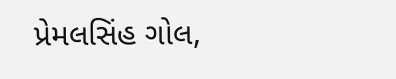પ્રેમલસિંહ ગોલ,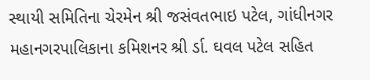સ્થાયી સમિતિના ચેરમેન શ્રી જસંવતભાઇ પટેલ, ગાંધીનગર મહાનગરપાલિકાના કમિશનર શ્રી ર્ડા. ઘવલ પટેલ સહિત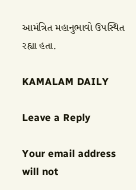આમંત્રિત મહાનુભાવો ઉપસ્થિત રહ્યા હતા.

KAMALAM DAILY

Leave a Reply

Your email address will not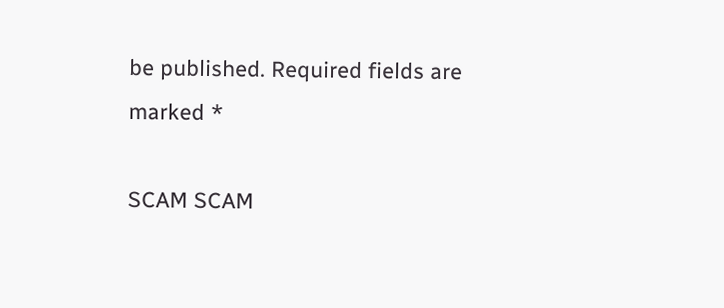be published. Required fields are marked *

SCAM SCAM